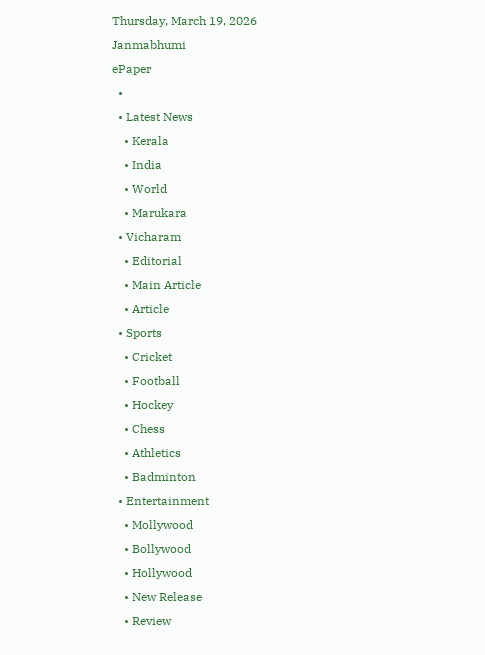Thursday, March 19, 2026
Janmabhumi
ePaper
  •
  • Latest News
    • Kerala
    • India
    • World
    • Marukara
  • Vicharam
    • Editorial
    • Main Article
    • Article
  • Sports
    • Cricket
    • Football
    • Hockey
    • Chess
    • Athletics
    • Badminton
  • Entertainment
    • Mollywood
    • Bollywood
    • Hollywood
    • New Release
    • Review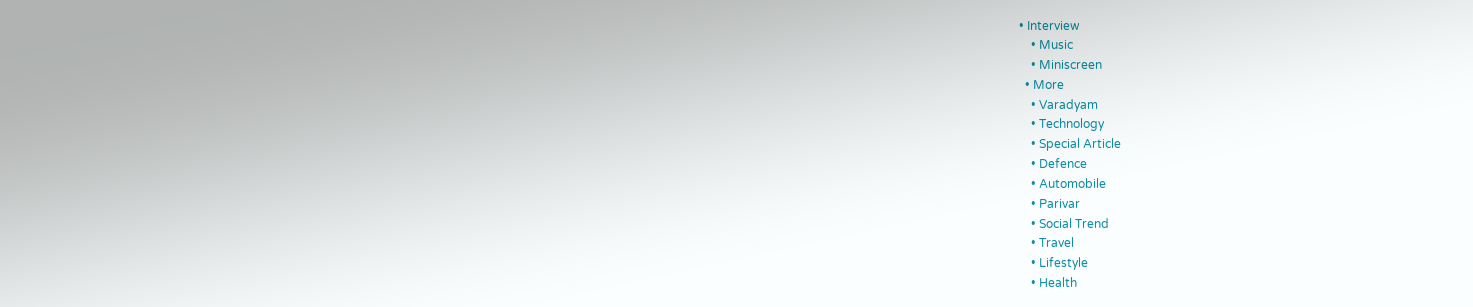• Interview
    • Music
    • Miniscreen
  • More
    • Varadyam
    • Technology
    • Special Article
    • Defence
    • Automobile
    • Parivar
    • Social Trend
    • Travel
    • Lifestyle
    • Health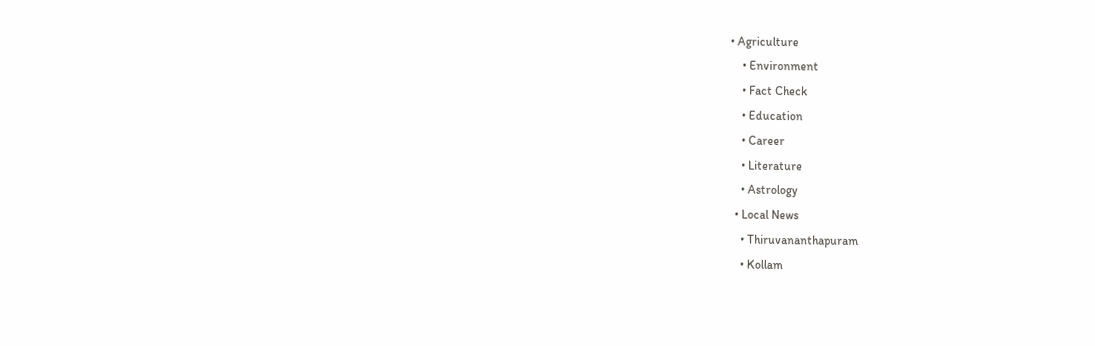• Agriculture
    • Environment
    • Fact Check
    • Education
    • Career
    • Literature
    • Astrology
  • Local News
    • Thiruvananthapuram
    • Kollam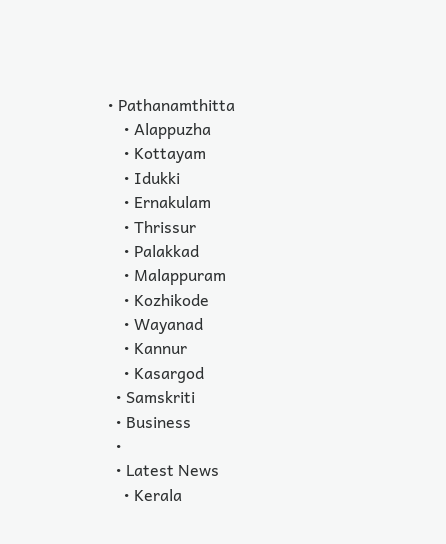• Pathanamthitta
    • Alappuzha
    • Kottayam
    • Idukki
    • Ernakulam
    • Thrissur
    • Palakkad
    • Malappuram
    • Kozhikode
    • Wayanad
    • Kannur
    • Kasargod
  • Samskriti
  • Business
  •
  • Latest News
    • Kerala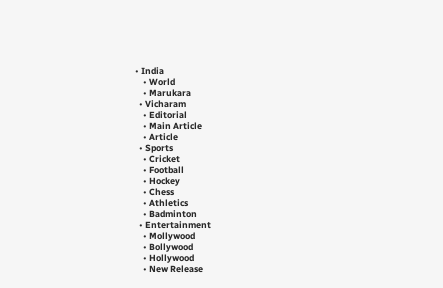• India
    • World
    • Marukara
  • Vicharam
    • Editorial
    • Main Article
    • Article
  • Sports
    • Cricket
    • Football
    • Hockey
    • Chess
    • Athletics
    • Badminton
  • Entertainment
    • Mollywood
    • Bollywood
    • Hollywood
    • New Release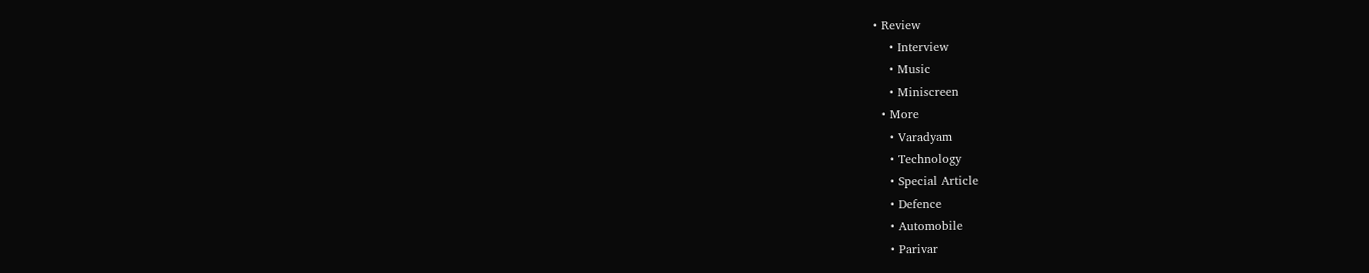• Review
    • Interview
    • Music
    • Miniscreen
  • More
    • Varadyam
    • Technology
    • Special Article
    • Defence
    • Automobile
    • Parivar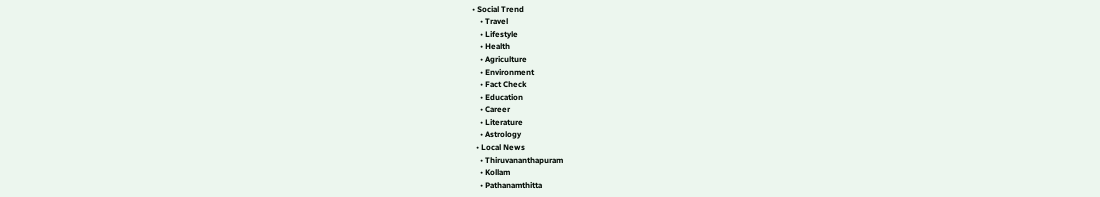• Social Trend
    • Travel
    • Lifestyle
    • Health
    • Agriculture
    • Environment
    • Fact Check
    • Education
    • Career
    • Literature
    • Astrology
  • Local News
    • Thiruvananthapuram
    • Kollam
    • Pathanamthitta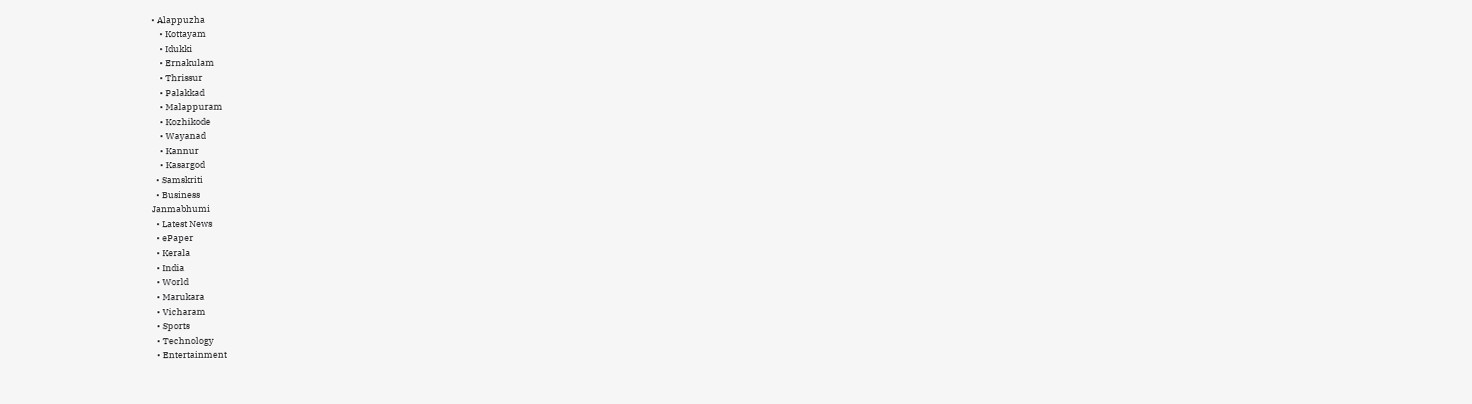• Alappuzha
    • Kottayam
    • Idukki
    • Ernakulam
    • Thrissur
    • Palakkad
    • Malappuram
    • Kozhikode
    • Wayanad
    • Kannur
    • Kasargod
  • Samskriti
  • Business
Janmabhumi
  • Latest News
  • ePaper
  • Kerala
  • India
  • World
  • Marukara
  • Vicharam
  • Sports
  • Technology
  • Entertainment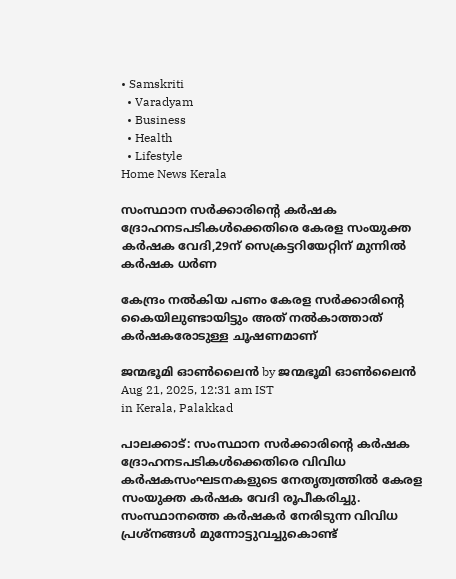• Samskriti
  • Varadyam
  • Business
  • Health
  • Lifestyle
Home News Kerala

സംസ്ഥാന സര്‍ക്കാരിന്റെ കര്‍ഷക ദ്രോഹനടപടികള്‍ക്കെതിരെ കേരള സംയുക്ത കര്‍ഷക വേദി,29ന് സെക്രട്ടറിയേറ്റിന് മുന്നില്‍ കര്‍ഷക ധര്‍ണ

കേന്ദ്രം നല്‍കിയ പണം കേരള സര്‍ക്കാരിന്റെ കൈയിലുണ്ടായിട്ടും അത് നല്‍കാത്താത് കര്‍ഷകരോടുള്ള ചൂഷണമാണ്

ജന്മഭൂമി ഓണ്‍ലൈന്‍ by ജന്മഭൂമി ഓണ്‍ലൈന്‍
Aug 21, 2025, 12:31 am IST
in Kerala, Palakkad

പാലക്കാട്: സംസ്ഥാന സര്‍ക്കാരിന്റെ കര്‍ഷക ദ്രോഹനടപടികള്‍ക്കെതിരെ വിവിധ കര്‍ഷകസംഘടനകളുടെ നേതൃത്വത്തില്‍ കേരള സംയുക്ത കര്‍ഷക വേദി രൂപീകരിച്ചു. സംസ്ഥാനത്തെ കര്‍ഷകര്‍ നേരിടുന്ന വിവിധ പ്രശ്നങ്ങള്‍ മുന്നോട്ടുവച്ചുകൊണ്ട്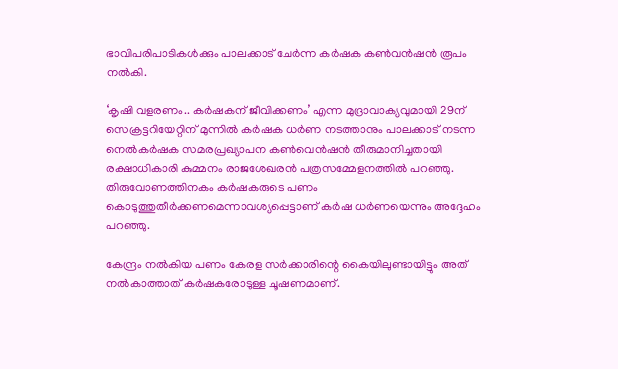ഭാവിപരിപാടികള്‍ക്കും പാലക്കാട് ചേര്‍ന്ന കര്‍ഷക കണ്‍വന്‍ഷന്‍ രൂപം നല്‍കി.

‘കൃഷി വളരണം.. കര്‍ഷകന് ജീവിക്കണം’ എന്ന മുദ്രാവാക്യവുമായി 29ന് സെക്രട്ടറിയേറ്റിന് മുന്നില്‍ കര്‍ഷക ധര്‍ണ നടത്താനും പാലക്കാട് നടന്ന നെല്‍കര്‍ഷക സമരപ്രഖ്യാപന കണ്‍വെന്‍ഷന്‍ തീരുമാനിച്ചതായി രക്ഷാധികാരി കുമ്മനം രാജശേഖരന്‍ പത്രസമ്മേളനത്തില്‍ പറഞ്ഞു. തിരുവോണത്തിനകം കര്‍ഷകരുടെ പണം കൊടുത്തുതീര്‍ക്കണമെന്നാവശ്യപ്പെട്ടാണ് കര്‍ഷ ധര്‍ണയെന്നും അദ്ദേഹം പറഞ്ഞു.

കേന്ദ്രം നല്‍കിയ പണം കേരള സര്‍ക്കാരിന്റെ കൈയിലുണ്ടായിട്ടും അത് നല്‍കാത്താത് കര്‍ഷകരോടുള്ള ചൂഷണമാണ്.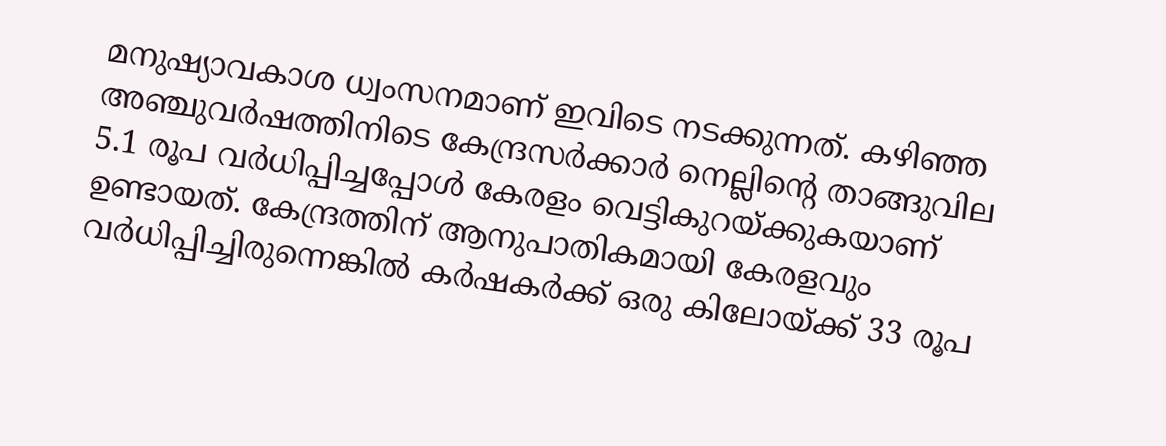മനുഷ്യാവകാശ ധ്വംസനമാണ് ഇവിടെ നടക്കുന്നത്. കഴിഞ്ഞ അഞ്ചുവര്‍ഷത്തിനിടെ കേന്ദ്രസര്‍ക്കാര്‍ നെല്ലിന്റെ താങ്ങുവില 5.1 രൂപ വര്‍ധിപ്പിച്ചപ്പോള്‍ കേരളം വെട്ടികുറയ്‌ക്കുകയാണ് ഉണ്ടായത്. കേന്ദ്രത്തിന് ആനുപാതികമായി കേരളവും വര്‍ധിപ്പിച്ചിരുന്നെങ്കില്‍ കര്‍ഷകര്‍ക്ക് ഒരു കിലോയ്‌ക്ക് 33 രൂപ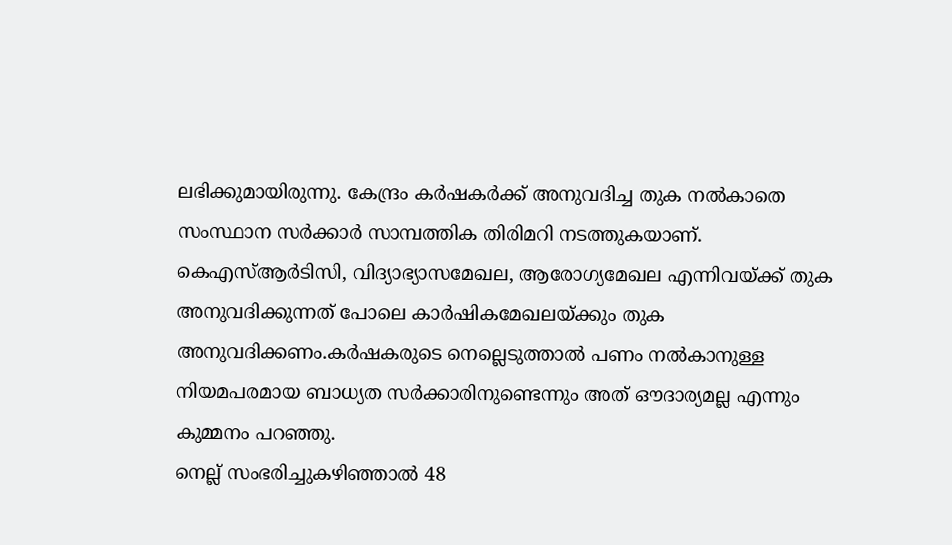ലഭിക്കുമായിരുന്നു. കേന്ദ്രം കര്‍ഷകര്‍ക്ക് അനുവദിച്ച തുക നല്‍കാതെ സംസ്ഥാന സര്‍ക്കാര്‍ സാമ്പത്തിക തിരിമറി നടത്തുകയാണ്. കെഎസ്ആര്‍ടിസി, വിദ്യാഭ്യാസമേഖല, ആരോഗ്യമേഖല എന്നിവയ്‌ക്ക് തുക അനുവദിക്കുന്നത് പോലെ കാര്‍ഷികമേഖലയ്‌ക്കും തുക അനുവദിക്കണം.കര്‍ഷകരുടെ നെല്ലെടുത്താല്‍ പണം നല്‍കാനുള്ള നിയമപരമായ ബാധ്യത സര്‍ക്കാരിനുണ്ടെന്നും അത് ഔദാര്യമല്ല എന്നും കുമ്മനം പറഞ്ഞു.
നെല്ല് സംഭരിച്ചുകഴിഞ്ഞാല്‍ 48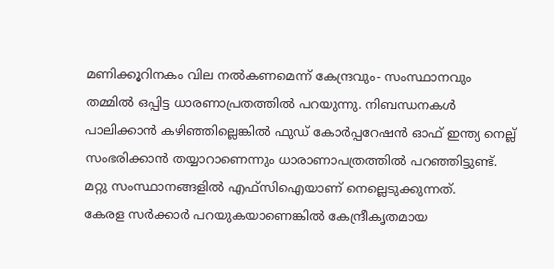മണിക്കൂറിനകം വില നല്‍കണമെന്ന് കേന്ദ്രവും- സംസ്ഥാനവും തമ്മില്‍ ഒപ്പിട്ട ധാരണാപ്രതത്തില്‍ പറയുന്നു. നിബന്ധനകള്‍ പാലിക്കാന്‍ കഴിഞ്ഞില്ലെങ്കില്‍ ഫുഡ് കോര്‍പ്പറേഷന്‍ ഓഫ് ഇന്ത്യ നെല്ല് സംഭരിക്കാന്‍ തയ്യാറാണെന്നും ധാരാണാപത്രത്തില്‍ പറഞ്ഞിട്ടുണ്ട്. മറ്റു സംസ്ഥാനങ്ങളില്‍ എഫ്സിഐയാണ് നെല്ലെടുക്കുന്നത്.
കേരള സര്‍ക്കാര്‍ പറയുകയാണെങ്കില്‍ കേന്ദ്രീകൃതമായ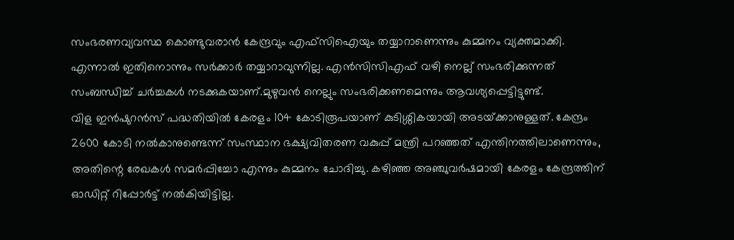സംഭരണവ്യവസ്ഥ കൊണ്ടുവരാന്‍ കേന്ദ്രവും എഫ്സിഐയും തയ്യാറാണെന്നും കുമ്മനം വ്യക്തമാക്കി. എന്നാല്‍ ഇതിനൊന്നും സര്‍ക്കാര്‍ തയ്യാറാവുന്നില്ല. എന്‍സിസിഎഫ് വഴി നെല്ല് സംഭരിക്കുന്നത് സംബന്ധിച്ച് ചര്‍ച്ചകള്‍ നടക്കുകയാണ്.മുഴുവന്‍ നെല്ലും സംഭരിക്കണമെന്നും ആവശ്യപ്പെട്ടിട്ടുണ്ട്.
വിള ഇന്‍ഷുറന്‍സ് പദ്ധതിയില്‍ കേരളം 104 കോടിരൂപയാണ് കുടിശ്ശികയായി അടയ്‌ക്കാനുള്ളത്. കേന്ദ്രം 2600 കോടി നല്‍കാനുണ്ടെന്ന് സംസ്ഥാന ഭക്ഷ്യവിതരണ വകുപ്പ് മന്ത്രി പറഞ്ഞത് എന്തിനത്തിലാണെന്നും, അതിന്റെ രേഖകള്‍ സമര്‍പ്പിച്ചോ എന്നും കുമ്മനം ചോദിച്ചു. കഴിഞ്ഞ അഞ്ചുവര്‍ഷമായി കേരളം കേന്ദ്രത്തിന് ഓഡിറ്റ് റിപ്പോര്‍ട്ട് നല്‍കിയിട്ടില്ല.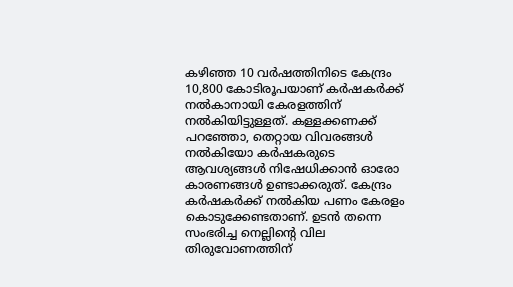കഴിഞ്ഞ 10 വര്‍ഷത്തിനിടെ കേന്ദ്രം 10,800 കോടിരൂപയാണ് കര്‍ഷകര്‍ക്ക് നല്‍കാനായി കേരളത്തിന് നല്‍കിയിട്ടുള്ളത്. കള്ളക്കണക്ക് പറഞ്ഞോ, തെറ്റായ വിവരങ്ങള്‍ നല്‍കിയോ കര്‍ഷകരുടെ ആവശ്യങ്ങള്‍ നിഷേധിക്കാന്‍ ഓരോ കാരണങ്ങള്‍ ഉണ്ടാക്കരുത്. കേന്ദ്രം കര്‍ഷകര്‍ക്ക് നല്‍കിയ പണം കേരളം കൊടുക്കേണ്ടതാണ്. ഉടന്‍ തന്നെ സംഭരിച്ച നെല്ലിന്റെ വില തിരുവോണത്തിന്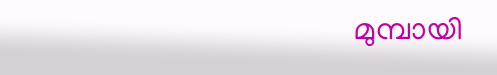മുമ്പായി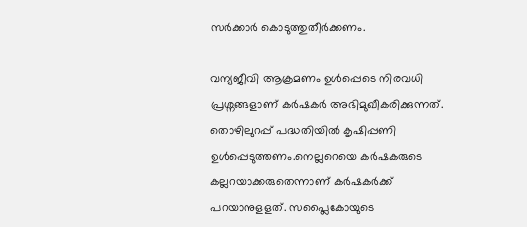സര്‍ക്കാര്‍ കൊടുത്തുതീര്‍ക്കണം.

വന്യജീവി ആക്രമണം ഉള്‍പ്പെടെ നിരവധി പ്രശ്നങ്ങളാണ് കര്‍ഷകര്‍ അഭിമുഖീകരിക്കുന്നത്. തൊഴിലുറപ്പ് പദ്ധതിയില്‍ കൃഷിപ്പണി ഉള്‍പ്പെടുത്തണം.നെല്ലറെയെ കര്‍ഷകരുടെ കല്ലറയാക്കരുതെന്നാണ് കര്‍ഷകര്‍ക്ക് പറയാനുളളത്. സപ്ലൈകോയുടെ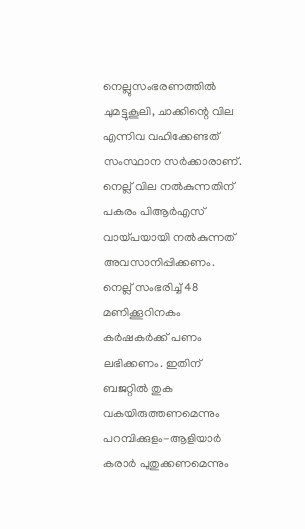നെല്ലുസംഭരണത്തില്‍ ചുമട്ടുകൂലി, ചാക്കിന്റെ വില എന്നിവ വഹിക്കേണ്ടത് സംസ്ഥാന സര്‍ക്കാരാണ്. നെല്ല് വില നല്‍കുന്നതിന് പകരം പിആര്‍എസ് വായ്‌പയായി നല്‍കുന്നത് അവസാനിപ്പിക്കണം. നെല്ല് സംഭരിച്ച് 48 മണിക്കൂറിനകം കര്‍ഷകര്‍ക്ക് പണം ലഭിക്കണം. ഇതിന് ബജറ്റില്‍ തുക വകയിരുത്തണമെന്നും പറമ്പിക്കുളം-ആളിയാര്‍ കരാര്‍ പുതുക്കണമെന്നും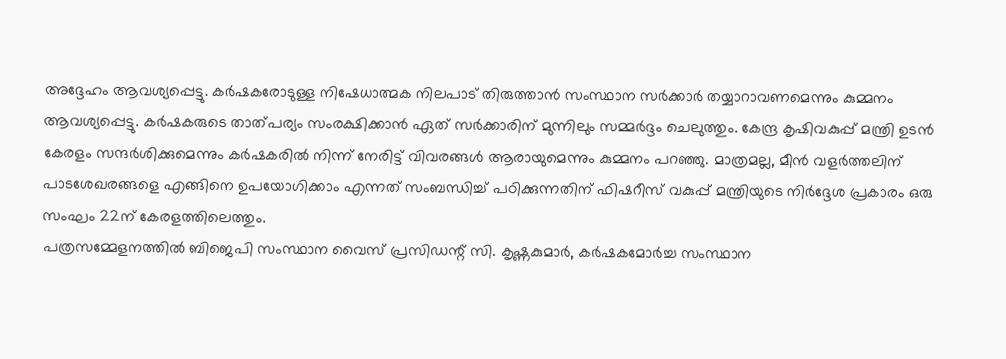അദ്ദേഹം ആവശ്യപ്പെട്ടു. കര്‍ഷകരോടുള്ള നിഷേധാത്മക നിലപാട് തിരുത്താന്‍ സംസ്ഥാന സര്‍ക്കാര്‍ തയ്യാറാവണമെന്നും കുമ്മനം ആവശ്യപ്പെട്ടു. കര്‍ഷകരുടെ താത്പര്യം സംരക്ഷിക്കാന്‍ ഏത് സര്‍ക്കാരിന് മുന്നിലും സമ്മര്‍ദ്ദം ചെലുത്തും. കേന്ദ്ര കൃഷിവകുപ്പ് മന്ത്രി ഉടന്‍ കേരളം സന്ദര്‍ശിക്കുമെന്നും കര്‍ഷകരില്‍ നിന്ന് നേരിട്ട് വിവരങ്ങള്‍ ആരായുമെന്നും കുമ്മനം പറഞ്ഞു. മാത്രമല്ല, മീന്‍ വളര്‍ത്തലിന് പാടശേഖരങ്ങളെ എങ്ങിനെ ഉപയോഗിക്കാം എന്നത് സംബന്ധിച്ച് പഠിക്കുന്നതിന് ഫിഷറീസ് വകുപ്പ് മന്ത്രിയുടെ നിര്‍ദ്ദേശ പ്രകാരം ഒരു സംഘം 22ന് കേരളത്തിലെത്തും.
പത്രസമ്മേളനത്തില്‍ ബിജെപി സംസ്ഥാന വൈസ് പ്രസിഡന്റ് സി. കൃഷ്ണകുമാര്‍, കര്‍ഷകമോര്‍ച്ച സംസ്ഥാന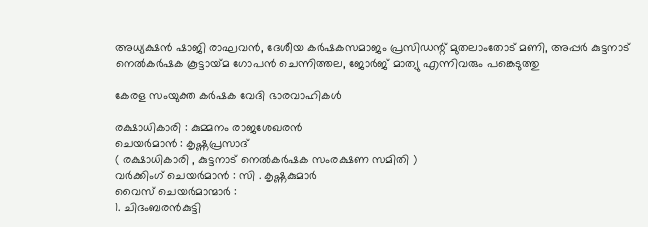അധ്യക്ഷന്‍ ഷാജി രാഘവന്‍, ദേശീയ കര്‍ഷകസമാജം പ്രസിഡന്റ് മുതലാംതോട് മണി, അപ്പര്‍ കുട്ടനാട് നെല്‍കര്‍ഷക കൂട്ടായ്‌മ ഗോപന്‍ ചെന്നിത്തല, ജോര്‍ജ് മാത്യു എന്നിവരും പങ്കെടുത്തു

കേരള സംയുക്ത കര്‍ഷക വേദി ഭാരവാഹികള്‍

രക്ഷാധികാരി : കുമ്മനം രാജശേഖരന്‍
ചെയര്‍മാന്‍ : കൃഷ്ണപ്രസാദ്
( രക്ഷാധികാരി , കുട്ടനാട് നെല്‍കര്‍ഷക സംരക്ഷണ സമിതി )
വര്‍ക്കിംഗ് ചെയര്‍മാന്‍ : സി . കൃഷ്ണകുമാര്‍
വൈസ് ചെയര്‍മാന്മാര്‍ :
1. ചിദംബരന്‍കുട്ടി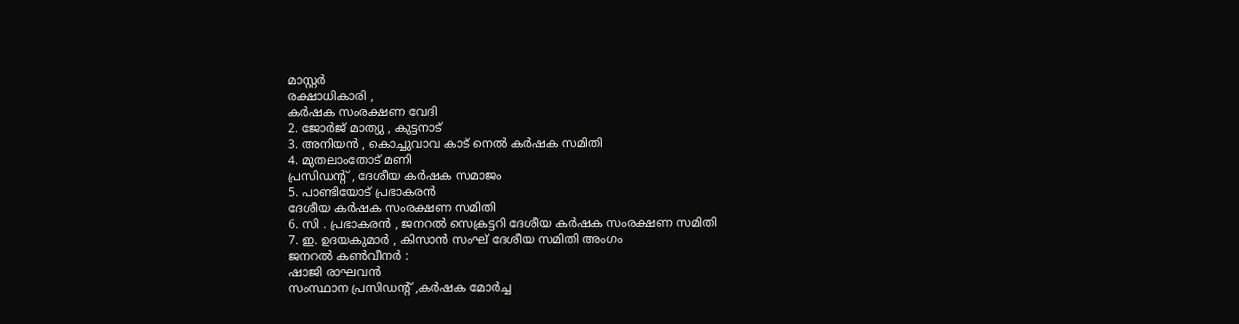മാസ്റ്റര്‍
രക്ഷാധികാരി ,
കര്‍ഷക സംരക്ഷണ വേദി
2. ജോര്‍ജ് മാത്യു , കുട്ടനാട്
3. അനിയന്‍ , കൊച്ചുവാവ കാട് നെല്‍ കര്‍ഷക സമിതി
4. മുതലാംതോട് മണി
പ്രസിഡന്റ് , ദേശീയ കര്‍ഷക സമാജം
5. പാണ്ടിയോട് പ്രഭാകരന്‍
ദേശീയ കര്‍ഷക സംരക്ഷണ സമിതി
6. സി . പ്രഭാകരന്‍ , ജനറല്‍ സെക്രട്ടറി ദേശീയ കര്‍ഷക സംരക്ഷണ സമിതി
7. ഇ. ഉദയകുമാര്‍ , കിസാന്‍ സംഘ് ദേശീയ സമിതി അംഗം
ജനറല്‍ കണ്‍വീനര്‍ :
ഷാജി രാഘവന്‍
സംസ്ഥാന പ്രസിഡന്റ് ,കര്‍ഷക മോര്‍ച്ച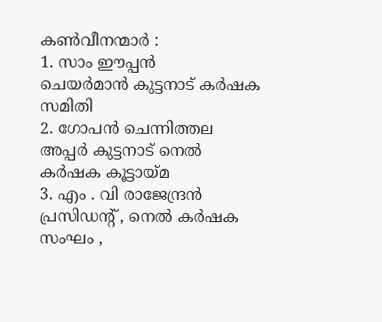കണ്‍വീനന്മാര്‍ :
1. സാം ഈപ്പന്‍
ചെയര്‍മാന്‍ കുട്ടനാട് കര്‍ഷക സമിതി
2. ഗോപന്‍ ചെന്നിത്തല
അപ്പര്‍ കുട്ടനാട് നെല്‍ കര്‍ഷക കൂട്ടായ്‌മ
3. എം . വി രാജേന്ദ്രന്‍
പ്രസിഡന്റ് , നെല്‍ കര്‍ഷക സംഘം ,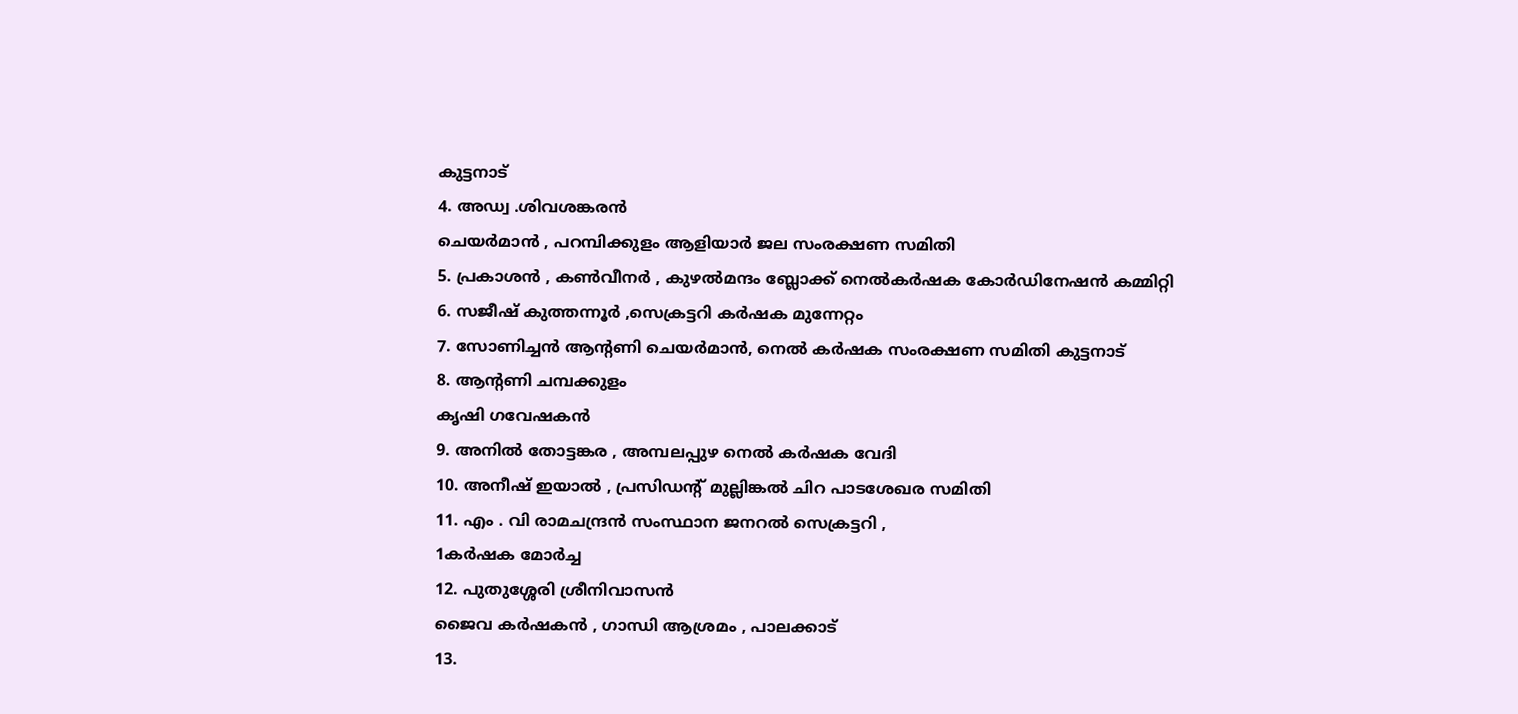കുട്ടനാട്
4. അഡ്വ .ശിവശങ്കരന്‍
ചെയര്‍മാന്‍ , പറമ്പിക്കുളം ആളിയാര്‍ ജല സംരക്ഷണ സമിതി
5. പ്രകാശന്‍ , കണ്‍വീനര്‍ , കുഴല്‍മന്ദം ബ്ലോക്ക് നെല്‍കര്‍ഷക കോര്‍ഡിനേഷന്‍ കമ്മിറ്റി
6. സജീഷ് കുത്തന്നൂര്‍ ,സെക്രട്ടറി കര്‍ഷക മുന്നേറ്റം
7. സോണിച്ചന്‍ ആന്റണി ചെയര്‍മാന്‍, നെല്‍ കര്‍ഷക സംരക്ഷണ സമിതി കുട്ടനാട്
8. ആന്റണി ചമ്പക്കുളം
കൃഷി ഗവേഷകന്‍
9. അനില്‍ തോട്ടങ്കര , അമ്പലപ്പുഴ നെല്‍ കര്‍ഷക വേദി
10. അനീഷ് ഇയാല്‍ , പ്രസിഡന്റ് മുല്ലിങ്കല്‍ ചിറ പാടശേഖര സമിതി
11. എം . വി രാമചന്ദ്രന്‍ സംസ്ഥാന ജനറല്‍ സെക്രട്ടറി ,
1കര്‍ഷക മോര്‍ച്ച
12. പുതുശ്ശേരി ശ്രീനിവാസന്‍
ജൈവ കര്‍ഷകന്‍ , ഗാന്ധി ആശ്രമം , പാലക്കാട്
13.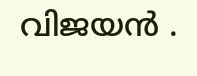വിജയന്‍ .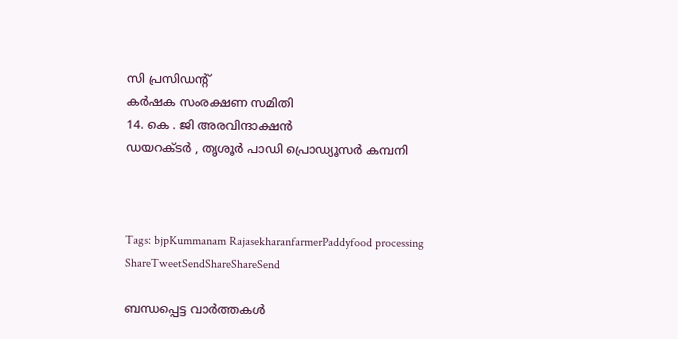സി പ്രസിഡന്റ്
കര്‍ഷക സംരക്ഷണ സമിതി
14. കെ . ജി അരവിന്ദാക്ഷന്‍
ഡയറക്ടര്‍ , തൃശൂര്‍ പാഡി പ്രൊഡ്യൂസര്‍ കമ്പനി



Tags: bjpKummanam RajasekharanfarmerPaddyfood processing
ShareTweetSendShareShareSend

ബന്ധപ്പെട്ട വാര്‍ത്തകള്‍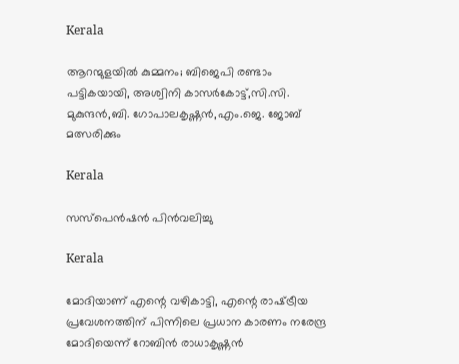Kerala

ആറന്മുളയിൽ കുമ്മനം; ബിജെപി രണ്ടാം പട്ടികയായി, അശ്വിനി കാസർകോട്ട്,സി.സി. മുകുന്ദൻ,ബി. ഗോപാലകൃഷ്ണൻ,എം.ജെ. ജോബ് മത്സരിക്കും

Kerala

സസ്പെൻഷൻ പിൻവലിച്ചു

Kerala

മോദിയാണ് എന്റെ വഴികാട്ടി, എന്റെ രാഷ്‌ട്രീയ പ്രവേശനത്തിന് പിന്നിലെ പ്രധാന കാരണം നരേന്ദ്ര മോദിയെന്ന് റോബിൻ രാധാകൃഷ്ണന്‍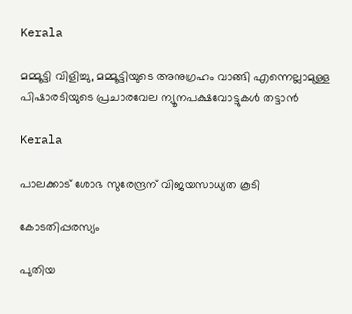Kerala

മമ്മൂട്ടി വിളിച്ചു, മമ്മൂട്ടിയുടെ അനുഗ്രഹം വാങ്ങി എന്നെല്ലാമുള്ള പിഷാരടിയുടെ പ്രചാരവേല ന്യൂനപക്ഷവോട്ടുകള്‍ തട്ടാന്‍

Kerala

പാലക്കാട് ശോഭ സുരേന്ദ്രന് വിജയസാധ്യത കൂടി

കോടതിപ്പരസ്യം

പുതിയ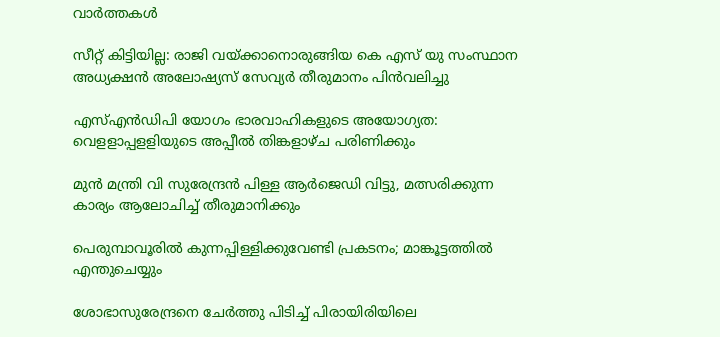വാര്‍ത്തകള്‍

സീറ്റ് കിട്ടിയില്ല: രാജി വയ്‌ക്കാനൊരുങ്ങിയ കെ എസ് യു സംസ്ഥാന അധ്യക്ഷന്‍ അലോഷ്യസ് സേവ്യര്‍ തീരുമാനം പിന്‍വലിച്ചു

എസ്എന്‍ഡിപി യോഗം ഭാരവാഹികളുടെ അയോഗ്യത: വെളളാപ്പളളിയുടെ അപ്പീല്‍ തിങ്കളാഴ്ച പരിണിക്കും

മുന്‍ മന്ത്രി വി സുരേന്ദ്രന്‍ പിള്ള ആര്‍ജെഡി വിട്ടു, മത്സരിക്കുന്ന കാര്യം ആലോചിച്ച് തീരുമാനിക്കും

പെരുമ്പാവൂരിൽ കുന്നപ്പിള്ളിക്കുവേണ്ടി പ്രകടനം; മാങ്കൂട്ടത്തിൽ എന്തുചെയ്യും

ശോഭാസുരേന്ദ്രനെ ചേര്‍ത്തു പിടിച്ച് പിരായിരിയിലെ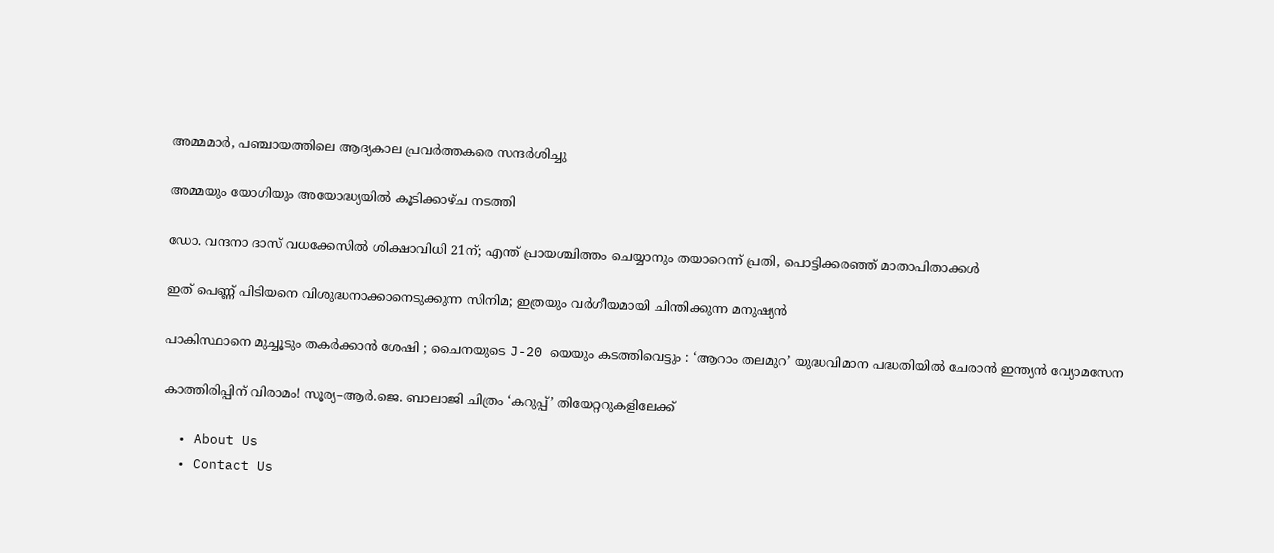അമ്മമാര്‍, പഞ്ചായത്തിലെ ആദ്യകാല പ്രവര്‍ത്തകരെ സന്ദര്‍ശിച്ചു

അമ്മയും യോഗിയും അയോദ്ധ്യയിൽ കൂടിക്കാഴ്ച നടത്തി

ഡോ. വന്ദനാ ദാസ് വധക്കേസിൽ ശിക്ഷാവിധി 21ന്; എന്ത് പ്രായശ്ചിത്തം ചെയ്യാനും തയാറെന്ന് പ്രതി, പൊട്ടിക്കരഞ്ഞ് മാതാപിതാക്കൾ

ഇത് പെണ്ണ് പിടിയനെ വിശുദ്ധനാക്കാനെടുക്കുന്ന സിനിമ; ഇത്രയും വർഗീയമായി ചിന്തിക്കുന്ന മനുഷ്യൻ

പാകിസ്ഥാനെ മുച്ചൂടും തകർക്കാൻ ശേഷി ; ചൈനയുടെ J-20 യെയും കടത്തിവെട്ടും : ‘ആറാം തലമുറ’ യുദ്ധവിമാന പദ്ധതിയിൽ ചേരാൻ ഇന്ത്യൻ വ്യോമസേന

കാത്തിരിപ്പിന് വിരാമം! സൂര്യ–ആർ.ജെ. ബാലാജി ചിത്രം ‘കറുപ്പ്’ തിയേറ്ററുകളിലേക്ക്

  • About Us
  • Contact Us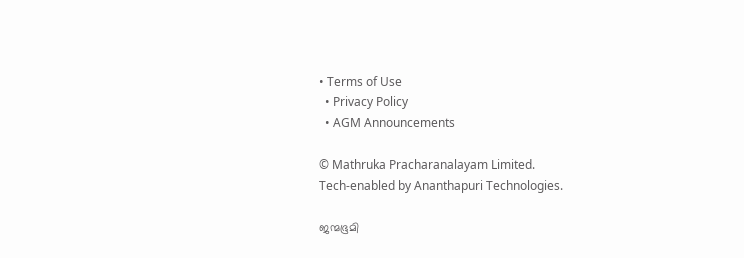• Terms of Use
  • Privacy Policy
  • AGM Announcements

© Mathruka Pracharanalayam Limited.
Tech-enabled by Ananthapuri Technologies.

ജന്മഭൂമി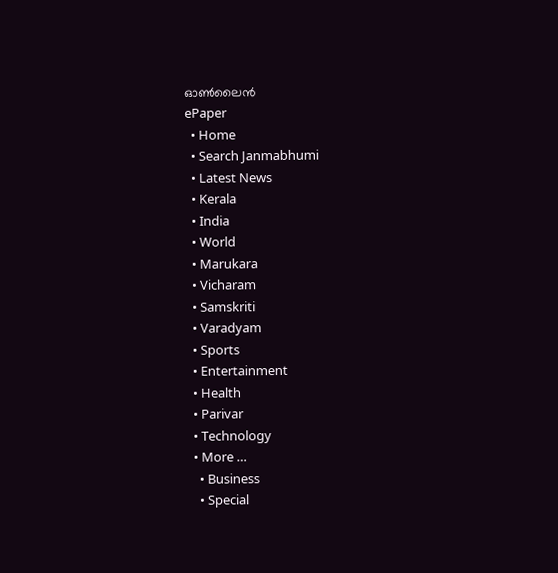ഓണ്‍ലൈന്‍
ePaper
  • Home
  • Search Janmabhumi
  • Latest News
  • Kerala
  • India
  • World
  • Marukara
  • Vicharam
  • Samskriti
  • Varadyam
  • Sports
  • Entertainment
  • Health
  • Parivar
  • Technology
  • More …
    • Business
    • Special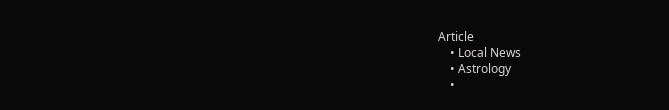Article
    • Local News
    • Astrology
    •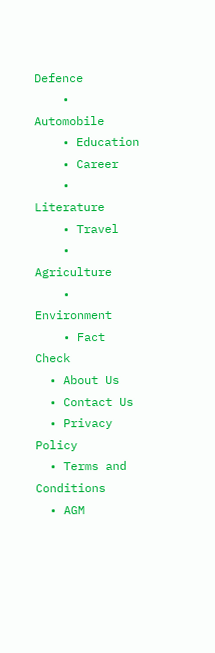Defence
    • Automobile
    • Education
    • Career
    • Literature
    • Travel
    • Agriculture
    • Environment
    • Fact Check
  • About Us
  • Contact Us
  • Privacy Policy
  • Terms and Conditions
  • AGM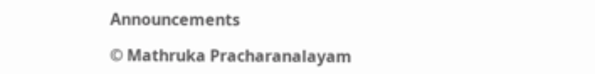Announcements

© Mathruka Pracharanalayam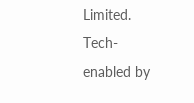Limited.
Tech-enabled by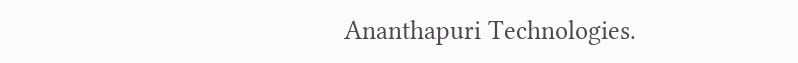Ananthapuri Technologies.